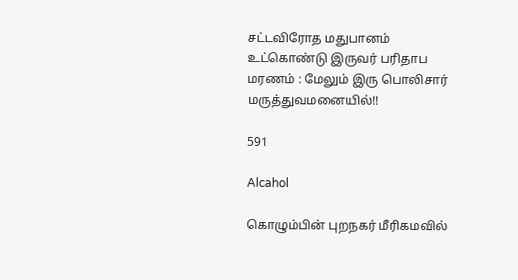சட்டவிரோத மதுபானம் உட்கொண்டு இருவர் பரிதாப மரணம் : மேலும் இரு பொலிசார் மருத்துவமனையில்!!

591

Alcahol

கொழும்பின் புறநகர் மீரிகமவில்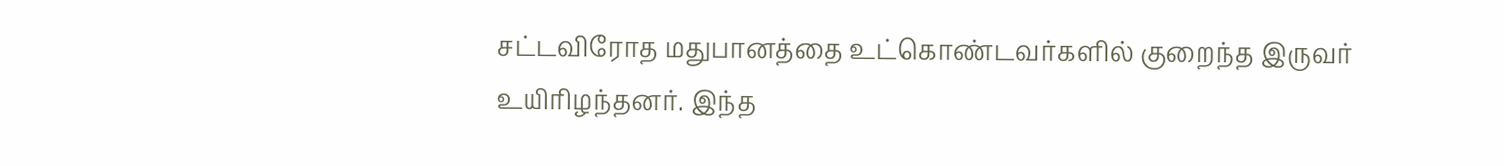சட்டவிரோத மதுபானத்தை உட்கொண்டவர்களில் குறைந்த இருவர் உயிரிழந்தனர். இந்த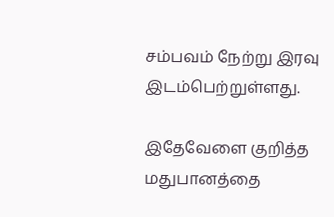சம்பவம் நேற்று இரவு இடம்பெற்றுள்ளது.

இதேவேளை குறித்த மதுபானத்தை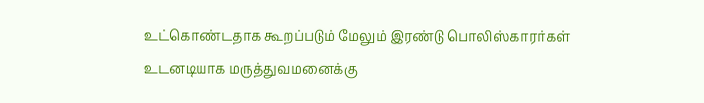உட்கொண்டதாக கூறப்படும் மேலும் இரண்டு பொலிஸ்காரர்கள் உடனடியாக மருத்துவமனைக்கு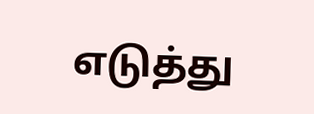எடுத்து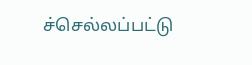ச்செல்லப்பட்டு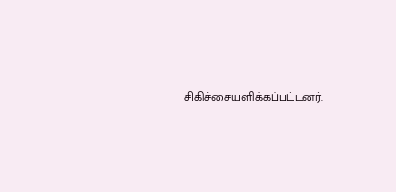சிகிச்சையளிக்கப்பட்டனர்.